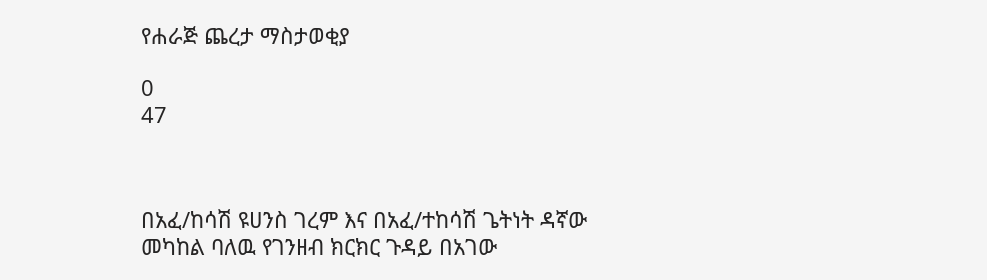የሐራጅ ጨረታ ማስታወቂያ

0
47



በአፈ/ከሳሽ ዩሀንስ ገረም እና በአፈ/ተከሳሽ ጌትነት ዳኛው መካከል ባለዉ የገንዘብ ክርክር ጉዳይ በአገው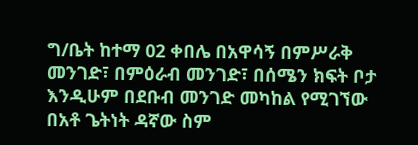ግ/ቤት ከተማ 02 ቀበሌ በአዋሳኝ በምሥራቅ መንገድ፣ በምዕራብ መንገድ፣ በሰሜን ክፍት ቦታ እንዲሁም በደቡብ መንገድ መካከል የሚገኘው በአቶ ጌትነት ዳኛው ስም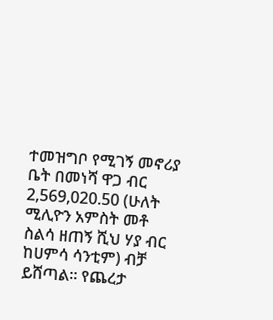ተመዝግቦ የሚገኝ መኖሪያ ቤት በመነሻ ዋጋ ብር 2,569,020.50 (ሁለት ሚሊዮን አምስት መቶ ስልሳ ዘጠኝ ሺህ ሃያ ብር ከሀምሳ ሳንቲም) ብቻ ይሸጣል፡፡ የጨረታ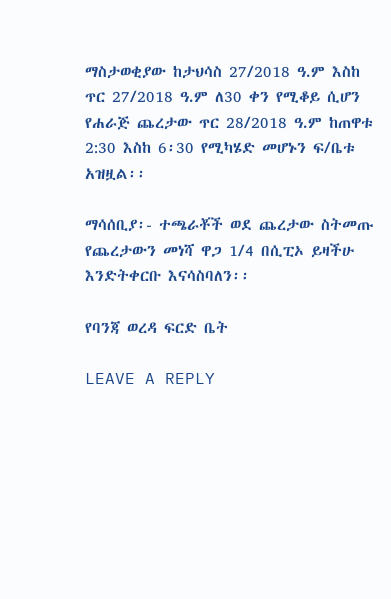ማስታወቂያው ከታህሳስ 27/2018 ዓ.ም እስከ ጥር 27/2018 ዓ.ም ለ30 ቀን የሚቆይ ሲሆን የሐራጅ ጨረታው ጥር 28/2018 ዓ.ም ከጠዋቱ 2:30 እስከ 6፡30 የሚካሄድ መሆኑን ፍ/ቤቱ አዝዟል፡፡

ማሳሰቢያ፡- ተጫራቾች ወደ ጨረታው ስትመጡ የጨረታውን መነሻ ዋጋ 1/4 በሲፒኦ ይዛችሁ እንድትቀርቡ እናሳስባለን፡፡

የባንጃ ወረዳ ፍርድ ቤት

LEAVE A REPLY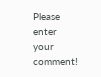Please enter your comment!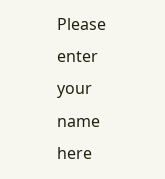Please enter your name here